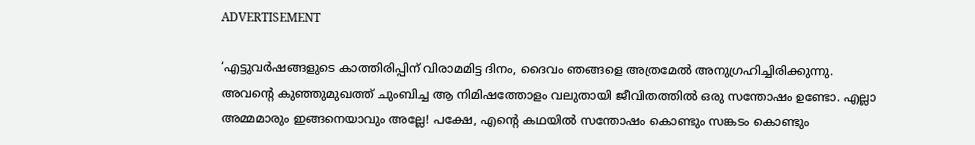ADVERTISEMENT

‘എട്ടുവർഷങ്ങളുടെ കാത്തിരിപ്പിന് വിരാമമിട്ട ദിനം, ദൈവം ഞങ്ങളെ അത്രമേൽ അനുഗ്രഹിച്ചിരിക്കുന്നു. അവന്റെ കുഞ്ഞുമുഖത്ത് ചുംബിച്ച ആ നിമിഷത്തോളം വലുതായി ജീവിതത്തിൽ ഒരു സന്തോഷം ഉണ്ടോ. എല്ലാ അമ്മമാരും ഇങ്ങനെയാവും അല്ലേ! പക്ഷേ, എന്റെ കഥയില്‍ സന്തോഷം കൊണ്ടും സങ്കടം കൊണ്ടും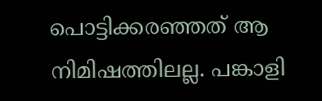പൊട്ടിക്കരഞ്ഞത് ആ നിമിഷത്തിലല്ല. പങ്കാളി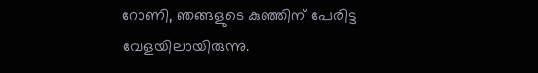റോണി, ഞങ്ങളുടെ കുഞ്ഞിന് പേരിട്ട വേളയിലായിരുന്നു.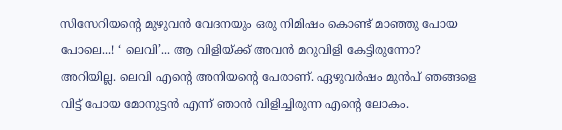സിസേറിയന്റെ മുഴുവൻ വേദനയും ഒരു നിമിഷം കൊണ്ട് മാഞ്ഞു പോയ പോലെ...! ‘ ലെവി’... ആ വിളിയ്ക്ക് അവൻ മറുവിളി കേട്ടിരുന്നോ? അറിയില്ല. ലെവി എന്റെ അനിയന്റെ പേരാണ്. ഏഴുവർഷം മുൻപ് ഞങ്ങളെ വിട്ട് പോയ മോനുട്ടൻ എന്ന് ഞാൻ വിളിച്ചിരുന്ന എന്റെ ലോകം.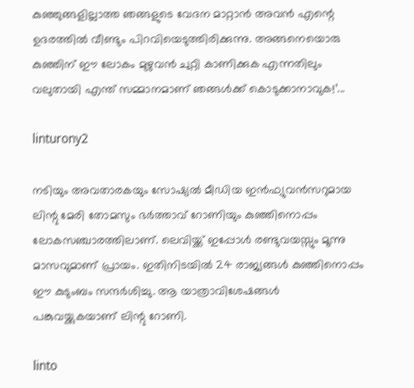കുഞ്ഞുങ്ങളില്ലാത്ത ഞങ്ങളുടെ വേദന മാറ്റാൻ അവൻ എന്റെ ഉദരത്തിൽ വീണ്ടും പിറവിയെടുത്തിരിക്കുന്നു. അങ്ങനെയൊരു കുഞ്ഞിന് ഈ ലോകം മുഴുവൻ ചുറ്റി കാണിക്കുക എന്നതിലും വലുതായി എന്ത് സമ്മാനമാണ് ഞങ്ങൾക്ക് കൊടുക്കാനാവുക!’...

linturony2

നടിയും അവതാരകയും സോഷ്യൽ മീഡിയ ഇൻഫ്യുവൻസറുമായ ലിന്റു മേരി തോമസും ഭർത്താവ് റോണിയും കുഞ്ഞിനൊപ്പം ലോകസഞ്ചാരത്തിലാണ്. ലെവിയ്ക്ക് ഇപ്പോൾ രണ്ടുവയസ്സും മൂന്നു മാസവുമാണ് പ്രായം. ഇതിനിടയിൽ 24 രാജ്യങ്ങൾ കുഞ്ഞിനൊപ്പം ഈ കുടുംബം സന്ദർശിച്ചു. ആ യാത്രാവിശേഷങ്ങൾ പങ്കുവയ്ക്കുകയാണ് ലിന്റു റോണി.

linto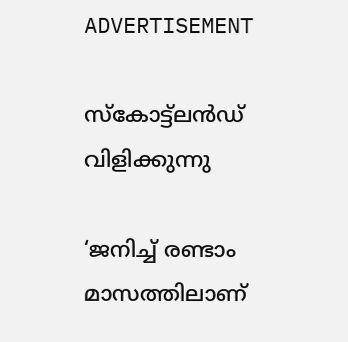ADVERTISEMENT

സ്കോട്ട്ലൻഡ് വിളിക്കുന്നു

‘ജനിച്ച് രണ്ടാം മാസത്തിലാണ്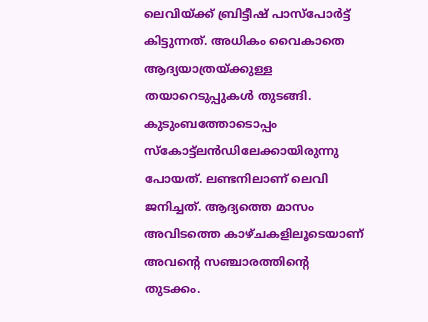ലെവിയ്ക്ക് ബ്രിട്ടീഷ് പാസ്പോർട്ട് കിട്ടുന്നത്. അധികം വൈകാതെ ആദ്യയാത്രയ്ക്കുള്ള തയാറെടുപ്പുകൾ തുടങ്ങി. കുടുംബത്തോടൊപ്പം സ്കോട്ട്ലൻഡിലേക്കായിരുന്നു പോയത്. ലണ്ടനിലാണ് ലെവി ജനിച്ചത്. ആദ്യത്തെ മാസം അവിടത്തെ കാഴ്ചകളിലൂടെയാണ് അവന്റെ സഞ്ചാരത്തിന്റെ തുടക്കം.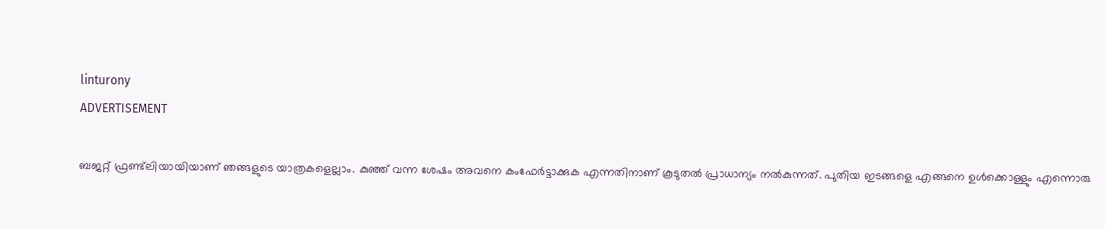linturony
ADVERTISEMENT

ബജറ്റ് ഫ്രണ്ട്‌ലിയായിയാണ് ഞങ്ങളുടെ യാത്രകളെല്ലാം. കുഞ്ഞ് വന്ന ശേഷം അവനെ കംഫേർട്ടാക്കുക എന്നതിനാണ് കൂടുതൽ പ്രാധാന്യം നൽകുന്നത്. പുതിയ ഇടങ്ങളെ എങ്ങനെ ഉൾക്കൊള്ളും എന്നൊരു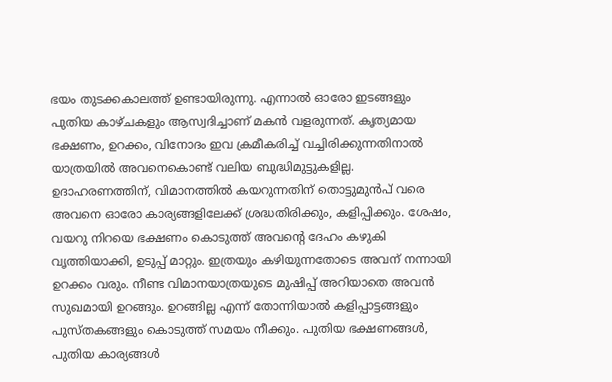ഭയം തുടക്കകാലത്ത് ഉണ്ടായിരുന്നു. എന്നാൽ ഓരോ ഇടങ്ങളും പുതിയ കാഴ്ചകളും ആസ്വദിച്ചാണ് മകൻ വളരുന്നത്. കൃത്യമായ ഭക്ഷണം, ഉറക്കം, വിനോദം ഇവ ക്രമീകരിച്ച് വച്ചിരിക്കുന്നതിനാൽ യാത്രയിൽ അവനെകൊണ്ട് വലിയ ബുദ്ധിമുട്ടുകളില്ല. ഉദാഹരണത്തിന്, വിമാനത്തിൽ കയറുന്നതിന് തൊട്ടുമുൻപ് വരെ അവനെ ഓരോ കാര്യങ്ങളിലേക്ക് ശ്രദ്ധതിരിക്കും, കളിപ്പിക്കും. ശേഷം, വയറു നിറയെ ഭക്ഷണം കൊടുത്ത് അവന്റെ ദേഹം കഴുകി വൃത്തിയാക്കി, ഉടുപ്പ് മാറ്റും. ഇത്രയും കഴിയുന്നതോടെ അവന് നന്നായി ഉറക്കം വരും. നീണ്ട വിമാനയാത്രയുടെ മുഷിപ്പ് അറിയാതെ അവൻ സുഖമായി ഉറങ്ങും. ഉറങ്ങില്ല എന്ന് തോന്നിയാൽ കളിപ്പാട്ടങ്ങളും പുസ്തകങ്ങളും കൊടുത്ത് സമയം നീക്കും. പുതിയ ഭക്ഷണങ്ങൾ, പുതിയ കാര്യങ്ങൾ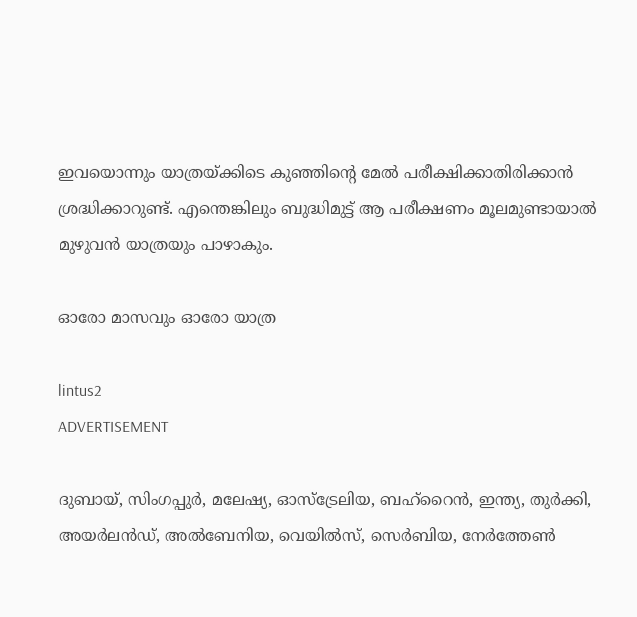ഇവയൊന്നും യാത്രയ്ക്കിടെ കുഞ്ഞിന്റെ മേൽ പരീക്ഷിക്കാതിരിക്കാൻ ശ്രദ്ധിക്കാറുണ്ട്. എന്തെങ്കിലും ബുദ്ധിമുട്ട് ആ പരീക്ഷണം മൂലമുണ്ടായാൽ മുഴുവൻ യാത്രയും പാഴാകും.

ഓരോ മാസവും ഓരോ യാത്ര

lintus2
ADVERTISEMENT

ദുബായ്, സിംഗപ്പുർ, മലേഷ്യ, ഓസ്ട്രേലിയ, ബഹ്റൈൻ, ഇന്ത്യ, തുർക്കി, അയർലൻഡ്, അൽബേനിയ, വെയിൽസ്, സെർബിയ, നേർത്തേൺ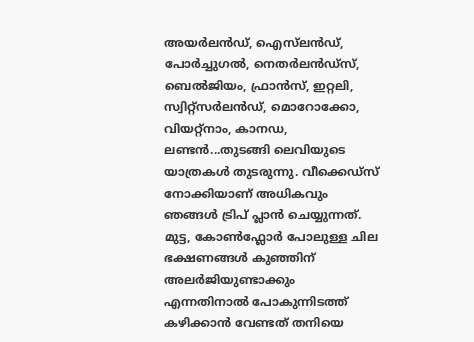അയർലൻഡ്, ഐസ്‌ലൻഡ്, പോർച്ചുഗൽ, നെതർലൻഡ്സ്, ബെൽജിയം, ഫ്രാൻസ്, ഇറ്റലി, സ്വിറ്റ്സർലൻഡ്, മൊറോക്കോ, വിയറ്റ്നാം, കാനഡ, ലണ്ടൻ...തുടങ്ങി ലെവിയുടെ യാത്രകൾ തുടരുന്നു. വീക്കെഡ്സ് നോക്കിയാണ് അധികവും ഞങ്ങൾ ട്രിപ് പ്ലാൻ ചെയ്യുന്നത്. മുട്ട, കോൺഫ്ലോർ പോലുള്ള ചില ഭക്ഷണങ്ങൾ കുഞ്ഞിന് അലർജിയുണ്ടാക്കും എന്നതിനാൽ പോകുന്നിടത്ത് കഴിക്കാൻ വേണ്ടത് തനിയെ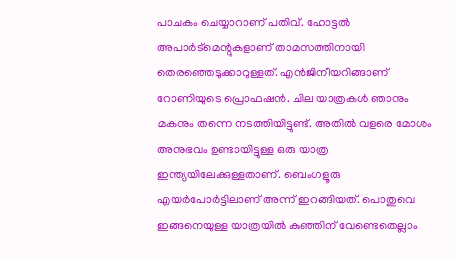പാചകം ചെയ്യാറാണ് പതിവ്. ഹോട്ടൽ അപാർട്മെന്റുകളാണ് താമസത്തിനായി തെരഞ്ഞെടുക്കാറുള്ളത്. എൻജിനീയറിങ്ങാണ് റോണിയുടെ പ്രൊഫഷൻ. ചില യാത്രകള്‍ ഞാനും മകനും തന്നെ നടത്തിയിട്ടുണ്ട്. അതിൽ വളരെ മോശം അനുഭവം ഉണ്ടായിട്ടുള്ള ഒരു യാത്ര ഇന്ത്യയിലേക്കുള്ളതാണ്. ബെംഗളൂരു എയർപോർട്ടിലാണ് അന്ന് ഇറങ്ങിയത്. പൊതുവെ ഇങ്ങനെയുള്ള യാത്രയിൽ കുഞ്ഞിന് വേണ്ടെതെല്ലാം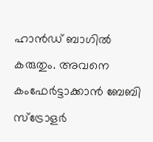ഹാൻഡ് ബാഗിൽ കരുതും. അവനെ കംഫേർട്ടാക്കാൻ ബേബി സ്ട്രോളർ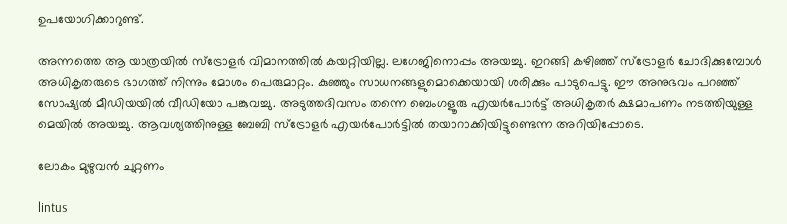ഉപയോഗിക്കാറുണ്ട്.

അന്നത്തെ ആ യാത്രയിൽ സ്ട്രോളർ വിമാനത്തിൽ കയറ്റിയില്ല. ലഗേജിനൊപ്പം അയച്ചു. ഇറങ്ങി കഴിഞ്ഞ് സ്ട്രോളർ ചോദിക്കുമ്പോൾ അധികൃതരുടെ ഭാഗത്ത് നിന്നും മോശം പെരുമാറ്റം. കുഞ്ഞും സാധനങ്ങളുമൊക്കെയായി ശരിക്കും പാടുപെട്ടു. ഈ അനുഭവം പറഞ്ഞ് സോഷ്യൽ മീഡിയയിൽ വീഡിയോ പങ്കുവച്ചു. അടുത്തദിവസം തന്നെ ബെംഗളൂരു എയർപോർട്ട് അധികൃതർ ക്ഷമാപണം നടത്തിയുള്ള മെയിൽ അയച്ചു. ആവശ്യത്തിനുള്ള ബേബി സ്ട്രോളർ എയർപോർട്ടിൽ തയാറാക്കിയിട്ടുണ്ടെന്ന അറിയിപ്പോടെ.

ലോകം മുഴുവൻ ചുറ്റണം

lintus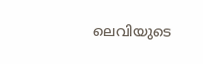ലെവിയുടെ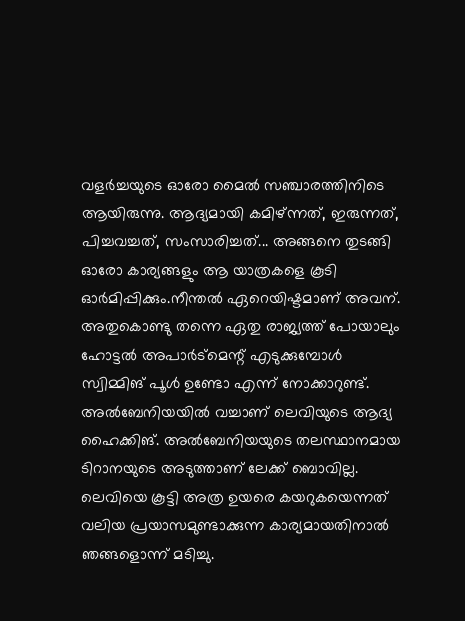വളർച്ചയുടെ ഓരോ മൈൽ സഞ്ചാരത്തിനിടെ ആയിരുന്നു. ആദ്യമായി കമിഴ്ന്നത്, ഇരുന്നത്, പിച്ചവച്ചത്, സംസാരിച്ചത്... അങ്ങനെ തുടങ്ങി ഓരോ കാര്യങ്ങളും ആ യാത്രകളെ കൂടി ഓർമിപ്പിക്കും.നീന്തൽ ഏറെയിഷ്ടമാണ് അവന്. അതുകൊണ്ടു തന്നെ ഏതു രാജ്യത്ത് പോയാലും ഹോട്ടൽ അപാർട്മെന്റ് എടുക്കുമ്പോൾ സ്വിമ്മിങ് പൂൾ ഉണ്ടോ എന്ന് നോക്കാറുണ്ട്. അൽബേനിയയിൽ വച്ചാണ് ലെവിയുടെ ആദ്യ ഹൈക്കിങ്. അൽബേനിയയുടെ തലസ്ഥാനമായ ടിറാനയുടെ അടുത്താണ് ലേക്ക് ബൊവില്ല. ലെവിയെ കൂട്ടി അത്ര ഉയരെ കയറുകയെന്നത് വലിയ പ്രയാസമുണ്ടാക്കുന്ന കാര്യമായതിനാൽ ഞങ്ങളൊന്ന് മടിച്ചു.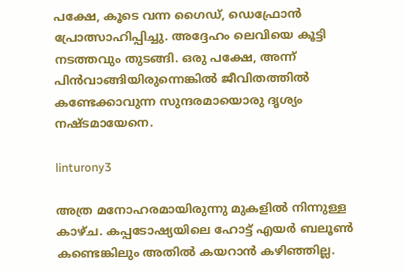പക്ഷേ, കൂടെ വന്ന ഗൈഡ്, ഡെഫ്രോൻ പ്രോത്സാഹിപ്പിച്ചു. അദ്ദേഹം ലെവിയെ കൂട്ടി നടത്തവും തുടങ്ങി. ഒരു പക്ഷേ, അന്ന് പിൻവാങ്ങിയിരുന്നെങ്കിൽ ജീവിതത്തിൽ കണ്ടേക്കാവുന്ന സുന്ദരമായൊരു ദൃശ്യം നഷ്ടമായേനെ.

linturony3

അത്ര മനോഹരമായിരുന്നു മുകളിൽ നിന്നുള്ള കാഴ്ച. കപ്പടോഷ്യയിലെ ഹോട്ട് എയർ ബലൂൺ കണ്ടെങ്കിലും അതിൽ കയറാൻ കഴിഞ്ഞില്ല.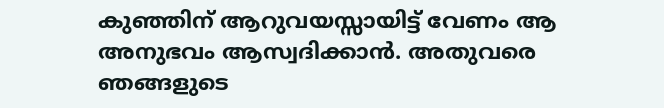കുഞ്ഞിന് ആറുവയസ്സായിട്ട് വേണം ആ അനുഭവം ആസ്വദിക്കാൻ. അതുവരെ ഞങ്ങളുടെ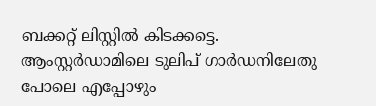ബക്കറ്റ് ലിസ്റ്റിൽ കിടക്കട്ടെ. ആംസ്റ്റർഡാമിലെ ടുലിപ് ഗാർഡനിലേതു പോലെ എപ്പോഴും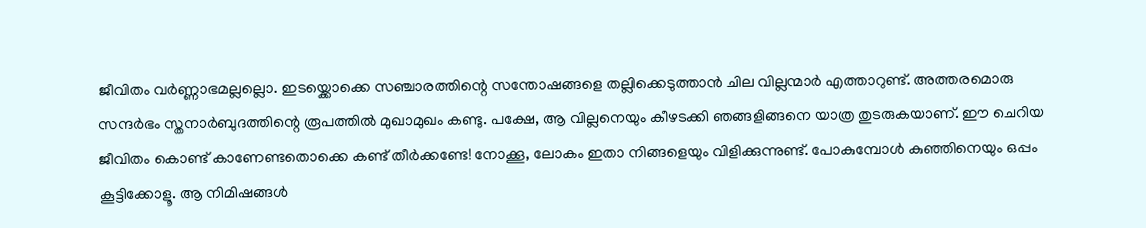ജീവിതം വർണ്ണാഭമല്ലല്ലൊ. ഇടയ്ക്കൊക്കെ സഞ്ചാരത്തിന്റെ സന്തോഷങ്ങളെ തല്ലിക്കെടുത്താൻ ചില വില്ലന്മാർ എത്താറുണ്ട്. അത്തരമൊരു സന്ദർഭം സ്തനാർബുദത്തിന്റെ രൂപത്തിൽ മുഖാമുഖം കണ്ടു. പക്ഷേ, ആ വില്ലനെയും കീഴടക്കി ഞങ്ങളിങ്ങനെ യാത്ര തുടരുകയാണ്. ഈ ചെറിയ ജീവിതം കൊണ്ട് കാണേണ്ടതൊക്കെ കണ്ട് തീർക്കണ്ടേ! നോക്കൂ, ലോകം ഇതാ നിങ്ങളെയും വിളിക്കുന്നുണ്ട്. പോകുമ്പോൾ കുഞ്ഞിനെയും ഒപ്പം കൂട്ടിക്കോളൂ. ആ നിമിഷങ്ങൾ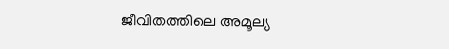ജീവിതത്തിലെ അമൂല്യ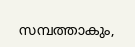സമ്പത്താകും,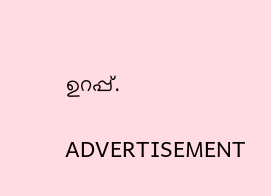ഉറപ്പ്.

ADVERTISEMENT